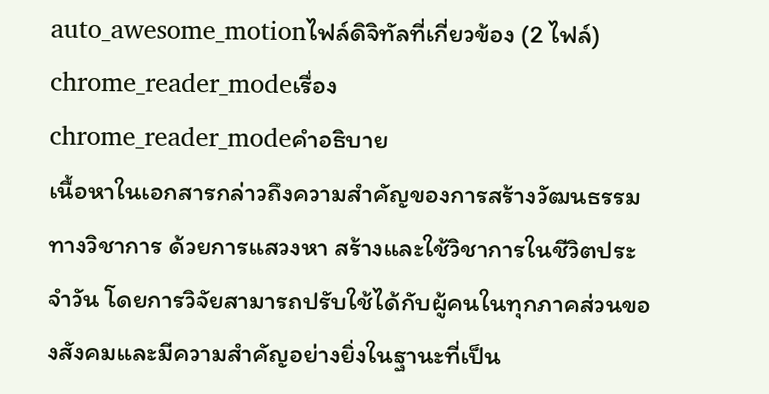auto_awesome_motionไฟล์ดิจิทัลที่เกี่ยวข้อง (2 ไฟล์)
chrome_reader_modeเรื่อง
chrome_reader_modeคำอธิบาย
เนื้อหาในเอกสารกล่าวถึงความสำคัญของการสร้างวัฒนธรรมทางวิชาการ ด้วยการแสวงหา สร้างและใช้วิชาการในชีวิตประจำวัน โดยการวิจัยสามารถปรับใช้ได้กับผู้คนในทุกภาคส่วนของสังคมและมีความสำคัญอย่างยิ่งในฐานะที่เป็น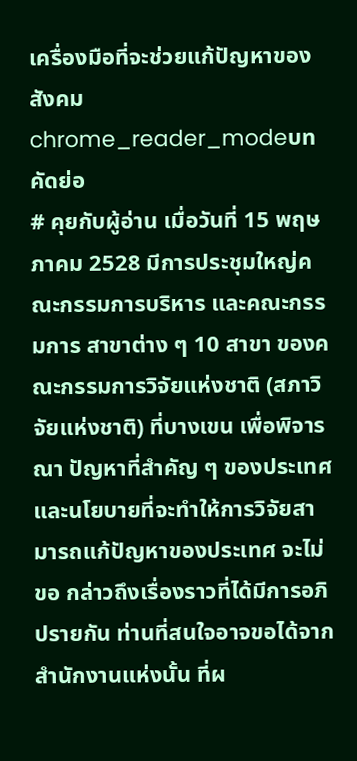เครื่องมือที่จะช่วยแก้ปัญหาของสังคม
chrome_reader_modeบทคัดย่อ
# คุยกับผู้อ่าน เมื่อวันที่ 15 พฤษภาคม 2528 มีการประชุมใหญ่คณะกรรมการบริหาร และคณะกรรมการ สาขาต่าง ๆ 10 สาขา ของคณะกรรมการวิจัยแห่งชาติ (สภาวิจัยแห่งชาติ) ที่บางเขน เพื่อพิจารณา ปัญหาที่สำคัญ ๆ ของประเทศและนโยบายที่จะทำให้การวิจัยสามารถแก้ปัญหาของประเทศ จะไม่ขอ กล่าวถึงเรื่องราวที่ได้มีการอภิปรายกัน ท่านที่สนใจอาจขอได้จากสำนักงานแห่งนั้น ที่ผ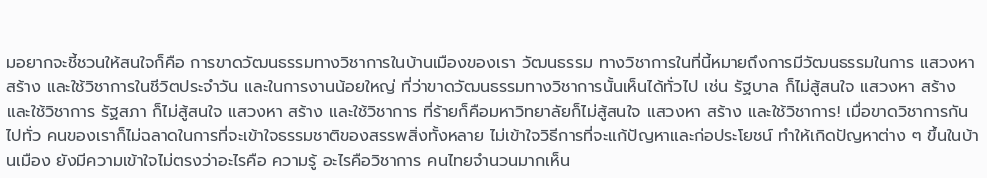มอยากจะชี้ชวนให้สนใจก็คือ การขาดวัฒนธรรมทางวิชาการในบ้านเมืองของเรา วัฒนธรรม ทางวิชาการในที่นี้หมายถึงการมีวัฒนธรรมในการ แสวงหา สร้าง และใช้วิชาการในชีวิตประจำวัน และในการงานน้อยใหญ่ ที่ว่าขาดวัฒนธรรมทางวิชาการนั้นเห็นได้ทั่วไป เช่น รัฐบาล ก็ไม่สู้สนใจ แสวงหา สร้าง และใช้วิชาการ รัฐสภา ก็ไม่สู้สนใจ แสวงหา สร้าง และใช้วิชาการ ที่ร้ายก็คือมหาวิทยาลัยก็ไม่สู้สนใจ แสวงหา สร้าง และใช้วิชาการ! เมื่อขาดวิชาการกันไปทั่ว คนของเราก็ไม่ฉลาดในการที่จะเข้าใจธรรมชาติของสรรพสิ่งทั้งหลาย ไม่เข้าใจวิธีการที่จะแก้ปัญหาและก่อประโยชน์ ทำให้เกิดปัญหาต่าง ๆ ขึ้นในบ้านเมือง ยังมีความเข้าใจไม่ตรงว่าอะไรคือ ความรู้ อะไรคือวิชาการ คนไทยจำนวนมากเห็น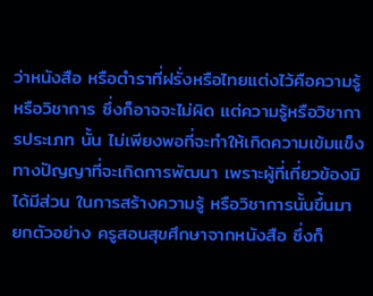ว่าหนังสือ หรือตำราที่ฝรั่งหรือไทยแต่งไว้คือความรู้หรือวิชาการ ซึ่งก็อาจจะไม่ผิด แต่ความรู้หรือวิชาการประเภท นั้น ไม่เพียงพอที่จะทำให้เกิดความเข้มแข็งทางปัญญาที่จะเกิดการพัฒนา เพราะผู้ที่เกี่ยวข้องมิได้มีส่วน ในการสร้างความรู้ หรือวิชาการนั้นขึ้นมา ยกตัวอย่าง ครูสอนสุขศึกษาจากหนังสือ ซึ่งก็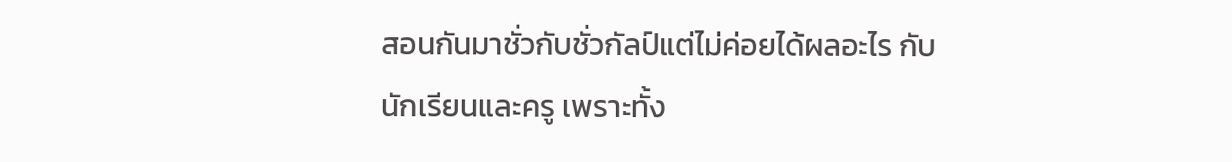สอนกันมาชั่วกับชั่วกัลป์แต่ไม่ค่อยได้ผลอะไร กับนักเรียนและครู เพราะทั้ง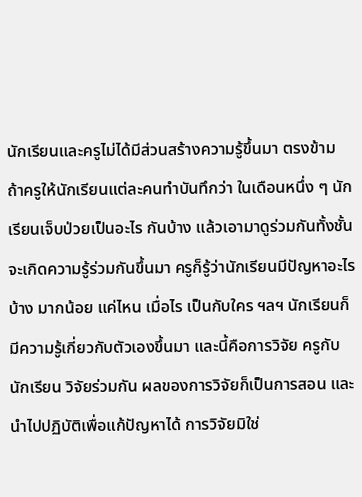นักเรียนและครูไม่ได้มีส่วนสร้างความรู้ขึ้นมา ตรงข้าม ถ้าครูให้นักเรียนแต่ละคนทำบันทึกว่า ในเดือนหนึ่ง ๆ นักเรียนเจ็บป่วยเป็นอะไร กันบ้าง แล้วเอามาดูร่วมกันทั้งชั้น จะเกิดความรู้ร่วมกันขึ้นมา ครูก็รู้ว่านักเรียนมีปัญหาอะไรบ้าง มากน้อย แค่ไหน เมื่อไร เป็นกับใคร ฯลฯ นักเรียนก็มีความรู้เกี่ยวกับตัวเองขึ้นมา และนี้คือการวิจัย ครูกับนักเรียน วิจัยร่วมกัน ผลของการวิจัยก็เป็นการสอน และนำไปปฏิบัติเพื่อแก้ปัญหาได้ การวิจัยมิใช่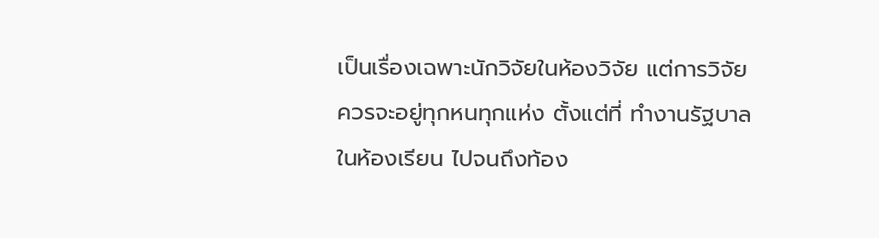เป็นเรื่องเฉพาะนักวิจัยในห้องวิจัย แต่การวิจัยควรจะอยู่ทุกหนทุกแห่ง ตั้งแต่ที่ ทำงานรัฐบาล ในห้องเรียน ไปจนถึงท้อง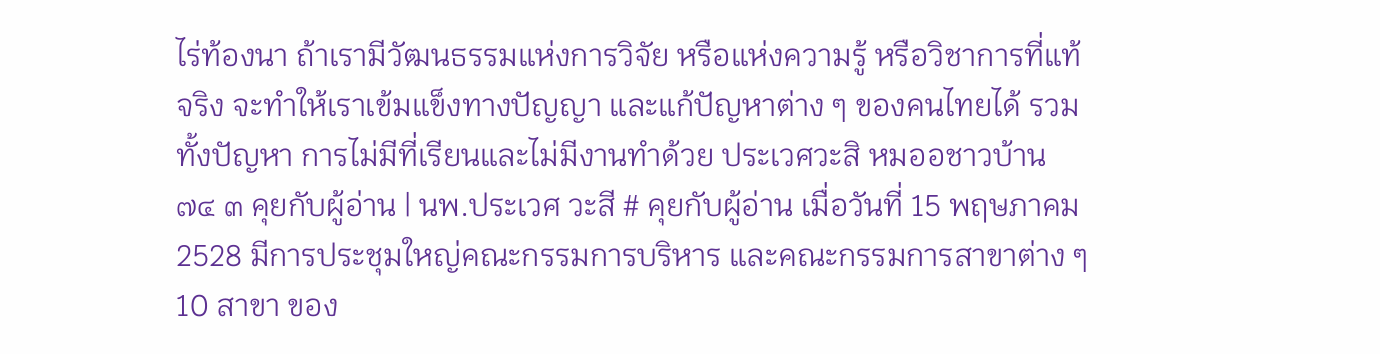ไร่ท้องนา ถ้าเรามีวัฒนธรรมแห่งการวิจัย หรือแห่งความรู้ หรือวิชาการที่แท้จริง จะทำให้เราเข้มแข็งทางปัญญา และแก้ปัญหาต่าง ๆ ของคนไทยได้ รวมทั้งปัญหา การไม่มีที่เรียนและไม่มีงานทำด้วย ประเวศวะสิ หมออชาวบ้าน ๗๔ ๓ คุยกับผู้อ่าน | นพ.ประเวศ วะสี # คุยกับผู้อ่าน เมื่อวันที่ 15 พฤษภาคม 2528 มีการประชุมใหญ่คณะกรรมการบริหาร และคณะกรรมการสาขาต่าง ๆ 10 สาขา ของ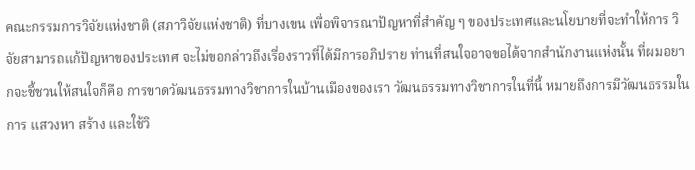คณะกรรมการวิจัยแห่งชาติ (สภาวิจัยแห่งชาติ) ที่บางเขน เพื่อพิจารณาปัญหาที่สำคัญ ๆ ของประเทศและนโยบายที่จะทำให้การ วิจัยสามารถแก้ปัญหาของประเทศ จะไม่ขอกล่าวถึงเรื่องราวที่ได้มีการอภิปราย ท่านที่สนใจอาจขอได้จากสำนักงานแห่งนั้น ที่ผมอยากจะชี้ชวนให้สนใจก็คือ การขาดวัฒนธรรมทางวิชาการในบ้านเมืองของเรา วัฒนธรรมทางวิชาการในที่นี้ หมายถึงการมีวัฒนธรรมในการ แสวงหา สร้าง และใช้วิ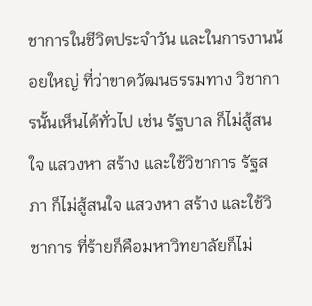ชาการในชีวิตประจำวัน และในการงานน้อยใหญ่ ที่ว่าขาดวัฒนธรรมทาง วิชาการนั้นเห็นได้ทั่วไป เช่น รัฐบาล ก็ไม่สู้สนใจ แสวงหา สร้าง และใช้วิชาการ รัฐสภา ก็ไม่สู้สนใจ แสวงหา สร้าง และใช้วิชาการ ที่ร้ายก็คือมหาวิทยาลัยก็ไม่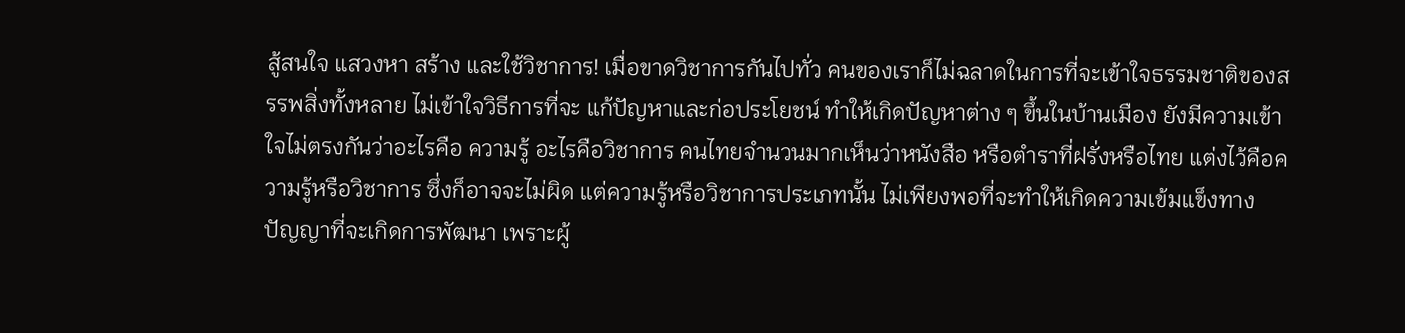สู้สนใจ แสวงหา สร้าง และใช้วิชาการ! เมื่อขาดวิชาการกันไปทั่ว คนของเราก็ไม่ฉลาดในการที่จะเข้าใจธรรมชาติของสรรพสิ่งทั้งหลาย ไม่เข้าใจวิธีการที่จะ แก้ปัญหาและก่อประโยชน์ ทำให้เกิดปัญหาต่าง ๆ ขึ้นในบ้านเมือง ยังมีความเข้าใจไม่ตรงกันว่าอะไรคือ ความรู้ อะไรคือวิชาการ คนไทยจำนวนมากเห็นว่าหนังสือ หรือตำราที่ฝรั่งหรือไทย แต่งไว้คือความรู้หรือวิชาการ ซึ่งก็อาจจะไม่ผิด แต่ความรู้หรือวิชาการประเภทนั้น ไม่เพียงพอที่จะทำให้เกิดความเข้มแข็งทาง ปัญญาที่จะเกิดการพัฒนา เพราะผู้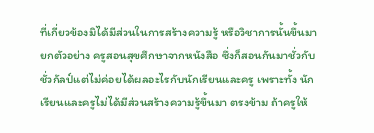ที่เกี่ยวข้องมิได้มีส่วนในการสร้างความรู้ หรือวิชาการนั้นขึ้นมา ยกตัวอย่าง ครูสอนสุขศึกษาจากหนังสือ ซึ่งก็สอนกันมาชั่วกับชั่วกัลป์แต่ไม่ค่อยได้ผลอะไรกับนักเรียนและครู เพราะทั้ง นักเรียนและครูไม่ได้มีส่วนสร้างความรู้ขึ้นมา ตรงข้าม ถ้าครูให้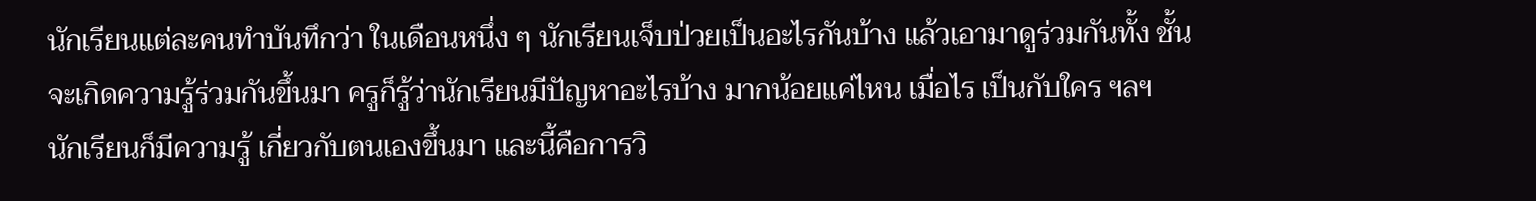นักเรียนแต่ละคนทำบันทึกว่า ในเดือนหนึ่ง ๆ นักเรียนเจ็บป่วยเป็นอะไรกันบ้าง แล้วเอามาดูร่วมกันทั้ง ชั้น จะเกิดความรู้ร่วมกันขึ้นมา ครูก็รู้ว่านักเรียนมีปัญหาอะไรบ้าง มากน้อยแค่ไหน เมื่อไร เป็นกับใคร ฯลฯ นักเรียนก็มีความรู้ เกี่ยวกับตนเองขึ้นมา และนี้คือการวิ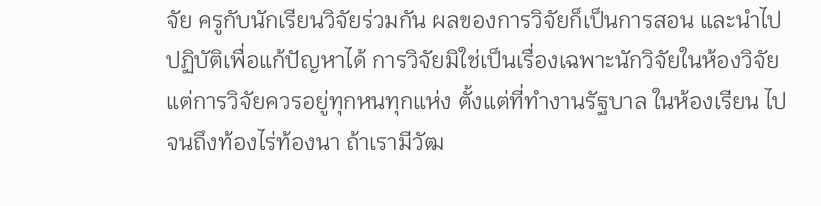จัย ครูกับนักเรียนวิจัยร่วมกัน ผลของการวิจัยก็เป็นการสอน และนำไปปฏิบัติเพื่อแก้ปัญหาได้ การวิจัยมิใช่เป็นเรื่องเฉพาะนักวิจัยในห้องวิจัย แต่การวิจัยควรอยู่ทุกหนทุกแห่ง ตั้งแต่ที่ทำงานรัฐบาล ในห้องเรียน ไปจนถึงท้องไร่ท้องนา ถ้าเรามีวัฒ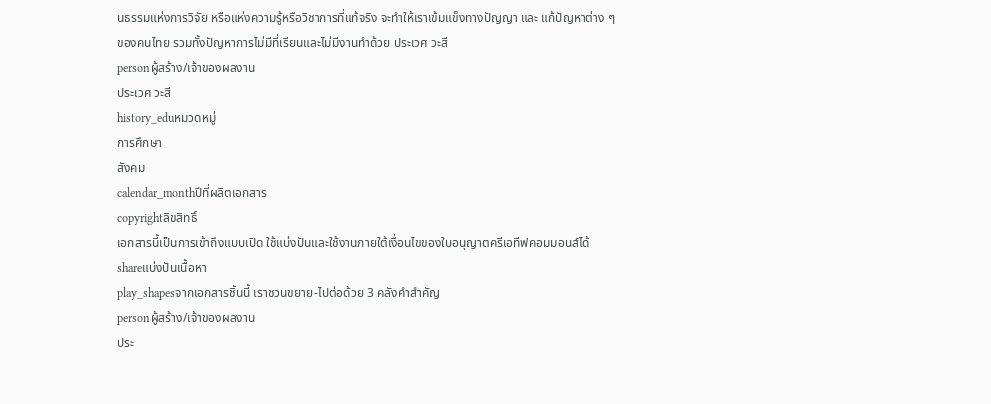นธรรมแห่งการวิจัย หรือแห่งความรู้หรือวิชาการที่แท้จริง จะทำให้เราเข้มแข็งทางปัญญา และ แก้ปัญหาต่าง ๆ ของคนไทย รวมทั้งปัญหาการไม่มีที่เรียนและไม่มีงานทำด้วย ประเวศ วะสี
personผู้สร้าง/เจ้าของผลงาน
ประเวศ วะสี
history_eduหมวดหมู่
การศึกษา
สังคม
calendar_monthปีที่ผลิตเอกสาร
copyrightลิขสิทธิ์
เอกสารนี้เป็นการเข้าถึงแบบเปิด ใช้แบ่งปันและใช้งานภายใต้เงื่อนไขของใบอนุญาตครีเอทีฟคอมมอนส์ได้
shareแบ่งปันเนื้อหา
play_shapesจากเอกสารชิ้นนี้ เราชวนขยาย-ไปต่อด้วย 3 คลังคำสำคัญ
personผู้สร้าง/เจ้าของผลงาน
ประ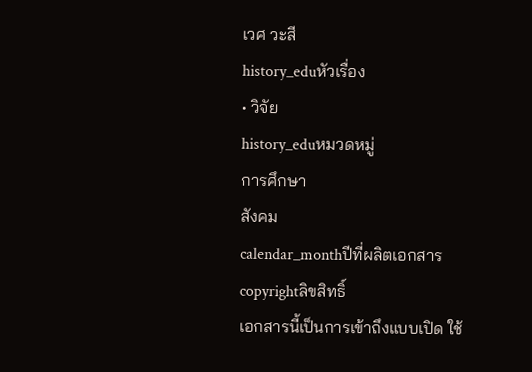เวศ วะสี
history_eduหัวเรื่อง
• วิจัย
history_eduหมวดหมู่
การศึกษา
สังคม
calendar_monthปีที่ผลิตเอกสาร
copyrightลิขสิทธิ์
เอกสารนี้เป็นการเข้าถึงแบบเปิด ใช้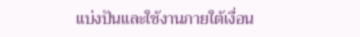แบ่งปันและใช้งานภายใต้เงื่อน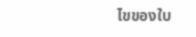ไขของใบ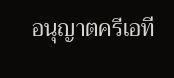อนุญาตครีเอที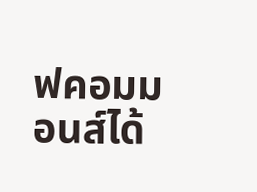ฟคอมมอนส์ได้